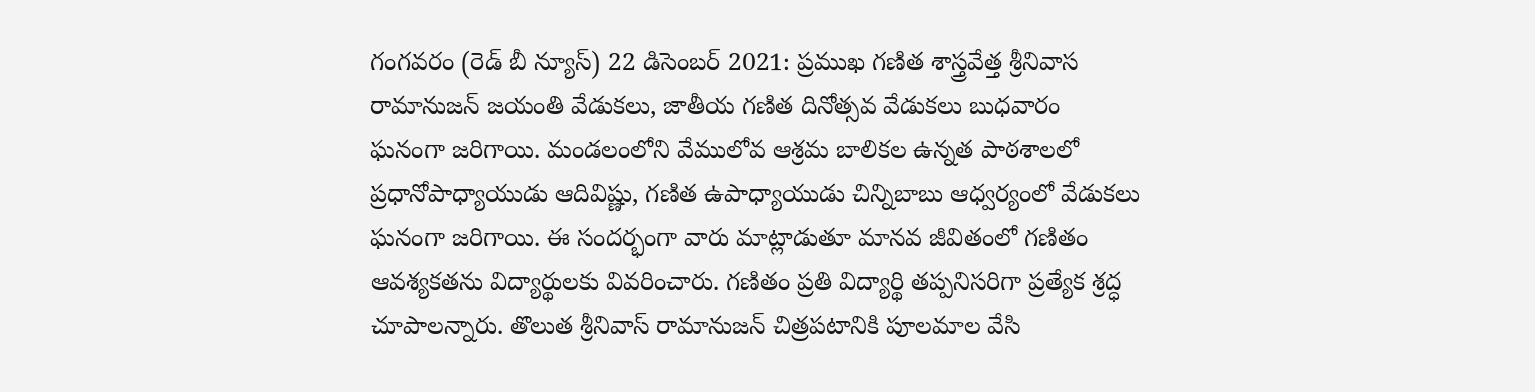గంగవరం (రెడ్ బీ న్యూస్) 22 డిసెంబర్ 2021: ప్రముఖ గణిత శాస్త్రవేత్త శ్రీనివాస రామానుజన్ జయంతి వేడుకలు, జాతీయ గణిత దినోత్సవ వేడుకలు బుధవారం ఘనంగా జరిగాయి. మండలంలోని వేములోవ ఆశ్రమ బాలికల ఉన్నత పాఠశాలలో ప్రధానోపాధ్యాయుడు ఆదివిష్ణు, గణిత ఉపాధ్యాయుడు చిన్నిబాబు ఆధ్వర్యంలో వేడుకలు ఘనంగా జరిగాయి. ఈ సందర్భంగా వారు మాట్లాడుతూ మానవ జీవితంలో గణితం ఆవశ్యకతను విద్యార్థులకు వివరించారు. గణితం ప్రతి విద్యార్థి తప్పనిసరిగా ప్రత్యేక శ్రద్ధ చూపాలన్నారు. తొలుత శ్రీనివాస్ రామానుజన్ చిత్రపటానికి పూలమాల వేసి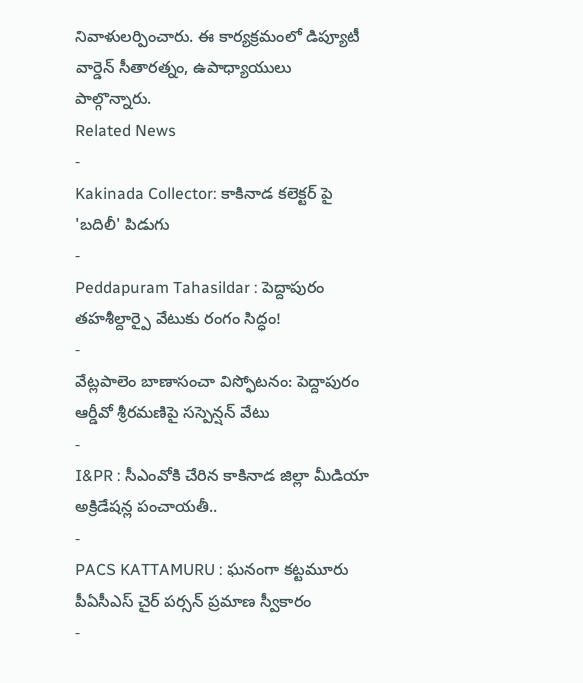నివాళులర్పించారు. ఈ కార్యక్రమంలో డిప్యూటీ వార్డెన్ సీతారత్నం, ఉపాధ్యాయులు పాల్గొన్నారు.
Related News
-
Kakinada Collector: కాకినాడ కలెక్టర్ పై 'బదిలీ' పిడుగు
-
Peddapuram Tahasildar : పెద్దాపురం తహశీల్దార్పై వేటుకు రంగం సిద్ధం!
-
వేట్లపాలెం బాణాసంచా విస్ఫోటనం: పెద్దాపురం ఆర్డీవో శ్రీరమణిపై సస్పెన్షన్ వేటు
-
I&PR : సీఎంవోకి చేరిన కాకినాడ జిల్లా మీడియా అక్రిడేషన్ల పంచాయతీ..
-
PACS KATTAMURU : ఘనంగా కట్టమూరు పీఏసీఎస్ చైర్ పర్సన్ ప్రమాణ స్వీకారం
-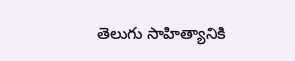తెలుగు సాహిత్యానికి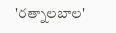'రత్నాలబాల'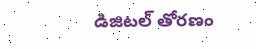డిజిటల్ తోరణం